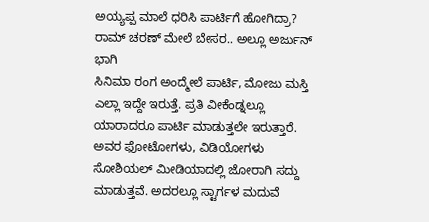ಅಯ್ಯಪ್ಪ ಮಾಲೆ ಧರಿಸಿ ಪಾರ್ಟಿಗೆ ಹೋಗಿದ್ರಾ? ರಾಮ್ ಚರಣ್ ಮೇಲೆ ಬೇಸರ.. ಅಲ್ಲೂ ಅರ್ಜುನ್ ಭಾಗಿ
ಸಿನಿಮಾ ರಂಗ ಅಂದ್ಮೇಲೆ ಪಾರ್ಟಿ, ಮೋಜು ಮಸ್ತಿ ಎಲ್ಲಾ ಇದ್ದೇ ಇರುತ್ತೆ. ಪ್ರತಿ ವೀಕೆಂಡ್ನಲ್ಲೂ ಯಾರಾದರೂ ಪಾರ್ಟಿ ಮಾಡುತ್ತಲೇ ಇರುತ್ತಾರೆ. ಅವರ ಫೋಟೋಗಳು, ವಿಡಿಯೋಗಳು ಸೋಶಿಯಲ್ ಮೀಡಿಯಾದಲ್ಲಿ ಜೋರಾಗಿ ಸದ್ದು ಮಾಡುತ್ತವೆ. ಅದರಲ್ಲೂ ಸ್ಟಾರ್ಗಳ ಮದುವೆ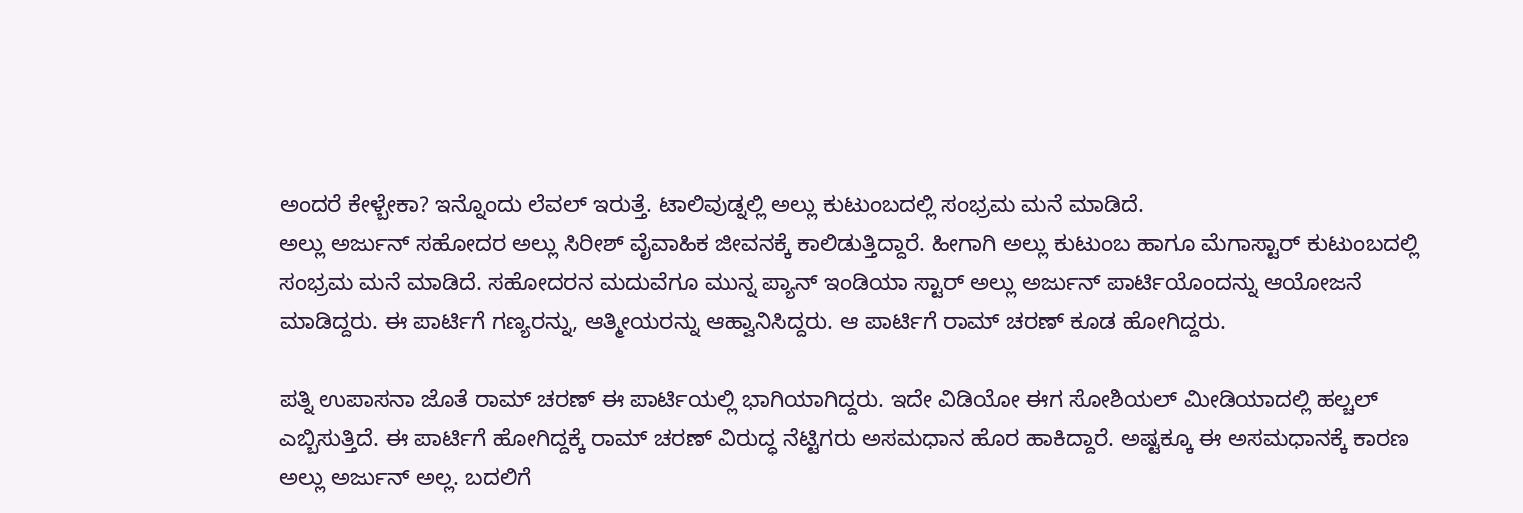ಅಂದರೆ ಕೇಳ್ಬೇಕಾ? ಇನ್ನೊಂದು ಲೆವಲ್ ಇರುತ್ತೆ. ಟಾಲಿವುಡ್ನಲ್ಲಿ ಅಲ್ಲು ಕುಟುಂಬದಲ್ಲಿ ಸಂಭ್ರಮ ಮನೆ ಮಾಡಿದೆ.
ಅಲ್ಲು ಅರ್ಜುನ್ ಸಹೋದರ ಅಲ್ಲು ಸಿರೀಶ್ ವೈವಾಹಿಕ ಜೀವನಕ್ಕೆ ಕಾಲಿಡುತ್ತಿದ್ದಾರೆ. ಹೀಗಾಗಿ ಅಲ್ಲು ಕುಟುಂಬ ಹಾಗೂ ಮೆಗಾಸ್ಟಾರ್ ಕುಟುಂಬದಲ್ಲಿ ಸಂಭ್ರಮ ಮನೆ ಮಾಡಿದೆ. ಸಹೋದರನ ಮದುವೆಗೂ ಮುನ್ನ ಪ್ಯಾನ್ ಇಂಡಿಯಾ ಸ್ಟಾರ್ ಅಲ್ಲು ಅರ್ಜುನ್ ಪಾರ್ಟಿಯೊಂದನ್ನು ಆಯೋಜನೆ ಮಾಡಿದ್ದರು. ಈ ಪಾರ್ಟಿಗೆ ಗಣ್ಯರನ್ನು, ಆತ್ಮೀಯರನ್ನು ಆಹ್ವಾನಿಸಿದ್ದರು. ಆ ಪಾರ್ಟಿಗೆ ರಾಮ್ ಚರಣ್ ಕೂಡ ಹೋಗಿದ್ದರು.

ಪತ್ನಿ ಉಪಾಸನಾ ಜೊತೆ ರಾಮ್ ಚರಣ್ ಈ ಪಾರ್ಟಿಯಲ್ಲಿ ಭಾಗಿಯಾಗಿದ್ದರು. ಇದೇ ವಿಡಿಯೋ ಈಗ ಸೋಶಿಯಲ್ ಮೀಡಿಯಾದಲ್ಲಿ ಹಲ್ಚಲ್ ಎಬ್ಬಿಸುತ್ತಿದೆ. ಈ ಪಾರ್ಟಿಗೆ ಹೋಗಿದ್ದಕ್ಕೆ ರಾಮ್ ಚರಣ್ ವಿರುದ್ಧ ನೆಟ್ಟಿಗರು ಅಸಮಧಾನ ಹೊರ ಹಾಕಿದ್ದಾರೆ. ಅಷ್ಟಕ್ಕೂ ಈ ಅಸಮಧಾನಕ್ಕೆ ಕಾರಣ ಅಲ್ಲು ಅರ್ಜುನ್ ಅಲ್ಲ. ಬದಲಿಗೆ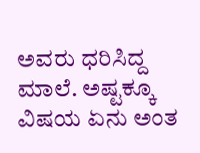ಅವರು ಧರಿಸಿದ್ದ ಮಾಲೆ. ಅಷ್ಟಕ್ಕೂ ವಿಷಯ ಏನು ಅಂತ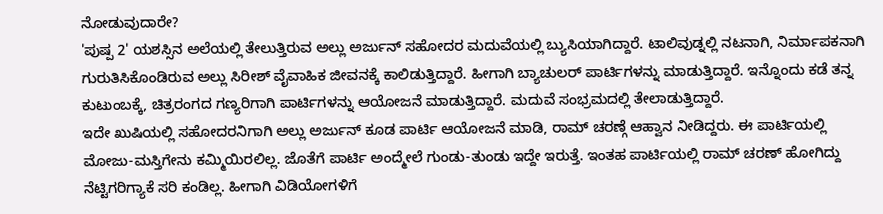ನೋಡುವುದಾರೇ?
'ಪುಷ್ಪ 2' ಯಶಸ್ಸಿನ ಅಲೆಯಲ್ಲಿ ತೇಲುತ್ತಿರುವ ಅಲ್ಲು ಅರ್ಜುನ್ ಸಹೋದರ ಮದುವೆಯಲ್ಲಿ ಬ್ಯುಸಿಯಾಗಿದ್ದಾರೆ. ಟಾಲಿವುಡ್ನಲ್ಲಿ ನಟನಾಗಿ, ನಿರ್ಮಾಪಕನಾಗಿ ಗುರುತಿಸಿಕೊಂಡಿರುವ ಅಲ್ಲು ಸಿರೀಶ್ ವೈವಾಹಿಕ ಜೀವನಕ್ಕೆ ಕಾಲಿಡುತ್ತಿದ್ದಾರೆ. ಹೀಗಾಗಿ ಬ್ಯಾಚುಲರ್ ಪಾರ್ಟಿಗಳನ್ನು ಮಾಡುತ್ತಿದ್ದಾರೆ. ಇನ್ನೊಂದು ಕಡೆ ತನ್ನ ಕುಟುಂಬಕ್ಕೆ, ಚಿತ್ರರಂಗದ ಗಣ್ಯರಿಗಾಗಿ ಪಾರ್ಟಿಗಳನ್ನು ಆಯೋಜನೆ ಮಾಡುತ್ತಿದ್ದಾರೆ. ಮದುವೆ ಸಂಭ್ರಮದಲ್ಲಿ ತೇಲಾಡುತ್ತಿದ್ದಾರೆ.
ಇದೇ ಖುಷಿಯಲ್ಲಿ ಸಹೋದರನಿಗಾಗಿ ಅಲ್ಲು ಅರ್ಜುನ್ ಕೂಡ ಪಾರ್ಟಿ ಆಯೋಜನೆ ಮಾಡಿ, ರಾಮ್ ಚರಣ್ಗೆ ಆಹ್ವಾನ ನೀಡಿದ್ದರು. ಈ ಪಾರ್ಟಿಯಲ್ಲಿ ಮೋಜು-ಮಸ್ತಿಗೇನು ಕಮ್ಮಿಯಿರಲಿಲ್ಲ. ಜೊತೆಗೆ ಪಾರ್ಟಿ ಅಂದ್ಮೇಲೆ ಗುಂಡು-ತುಂಡು ಇದ್ದೇ ಇರುತ್ತೆ. ಇಂತಹ ಪಾರ್ಟಿಯಲ್ಲಿ ರಾಮ್ ಚರಣ್ ಹೋಗಿದ್ದು ನೆಟ್ಟಿಗರಿಗ್ಯಾಕೆ ಸರಿ ಕಂಡಿಲ್ಲ. ಹೀಗಾಗಿ ವಿಡಿಯೋಗಳಿಗೆ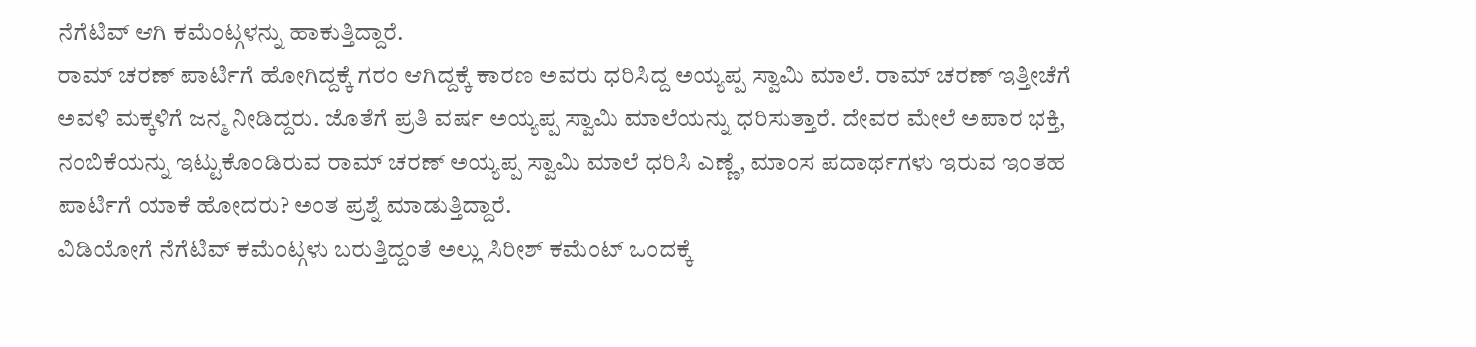ನೆಗೆಟಿವ್ ಆಗಿ ಕಮೆಂಟ್ಗಳನ್ನು ಹಾಕುತ್ತಿದ್ದಾರೆ.
ರಾಮ್ ಚರಣ್ ಪಾರ್ಟಿಗೆ ಹೋಗಿದ್ದಕ್ಕೆ ಗರಂ ಆಗಿದ್ದಕ್ಕೆ ಕಾರಣ ಅವರು ಧರಿಸಿದ್ದ ಅಯ್ಯಪ್ಪ ಸ್ವಾಮಿ ಮಾಲೆ. ರಾಮ್ ಚರಣ್ ಇತ್ತೀಚೆಗೆ ಅವಳಿ ಮಕ್ಕಳಿಗೆ ಜನ್ಮ ನೀಡಿದ್ದರು. ಜೊತೆಗೆ ಪ್ರತಿ ವರ್ಷ ಅಯ್ಯಪ್ಪ ಸ್ವಾಮಿ ಮಾಲೆಯನ್ನು ಧರಿಸುತ್ತಾರೆ. ದೇವರ ಮೇಲೆ ಅಪಾರ ಭಕ್ತಿ, ನಂಬಿಕೆಯನ್ನು ಇಟ್ಟುಕೊಂಡಿರುವ ರಾಮ್ ಚರಣ್ ಅಯ್ಯಪ್ಪ ಸ್ವಾಮಿ ಮಾಲೆ ಧರಿಸಿ ಎಣ್ಣೆ, ಮಾಂಸ ಪದಾರ್ಥಗಳು ಇರುವ ಇಂತಹ ಪಾರ್ಟಿಗೆ ಯಾಕೆ ಹೋದರು? ಅಂತ ಪ್ರಶ್ನೆ ಮಾಡುತ್ತಿದ್ದಾರೆ.
ವಿಡಿಯೋಗೆ ನೆಗೆಟಿವ್ ಕಮೆಂಟ್ಗಳು ಬರುತ್ತಿದ್ದಂತೆ ಅಲ್ಲು ಸಿರೀಶ್ ಕಮೆಂಟ್ ಒಂದಕ್ಕೆ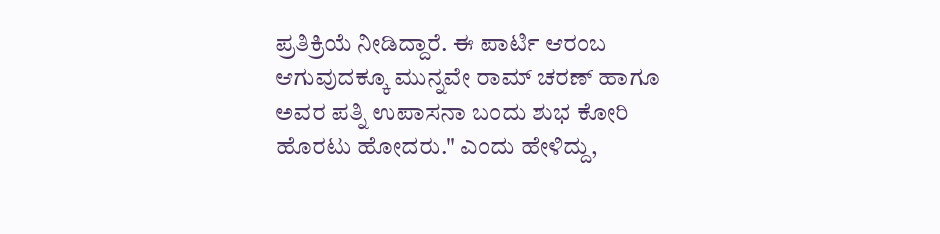ಪ್ರತಿಕ್ರಿಯೆ ನೀಡಿದ್ದಾರೆ. ಈ ಪಾರ್ಟಿ ಆರಂಬ ಆಗುವುದಕ್ಕೂ ಮುನ್ನವೇ ರಾಮ್ ಚರಣ್ ಹಾಗೂ ಅವರ ಪತ್ನಿ ಉಪಾಸನಾ ಬಂದು ಶುಭ ಕೋರಿ ಹೊರಟು ಹೋದರು." ಎಂದು ಹೇಳಿದ್ದು,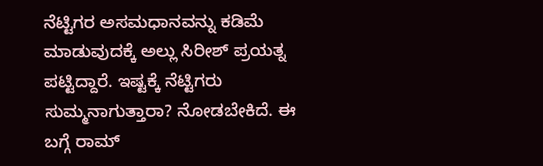ನೆಟ್ಟಿಗರ ಅಸಮಧಾನವನ್ನು ಕಡಿಮೆ ಮಾಡುವುದಕ್ಕೆ ಅಲ್ಲು ಸಿರೀಶ್ ಪ್ರಯತ್ನ ಪಟ್ಟಿದ್ದಾರೆ. ಇಷ್ಟಕ್ಕೆ ನೆಟ್ಟಿಗರು ಸುಮ್ಮನಾಗುತ್ತಾರಾ? ನೋಡಬೇಕಿದೆ. ಈ ಬಗ್ಗೆ ರಾಮ್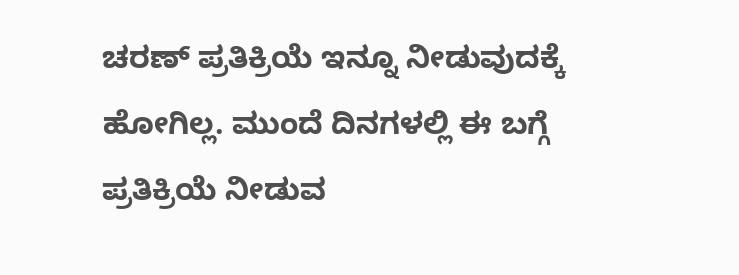ಚರಣ್ ಪ್ರತಿಕ್ರಿಯೆ ಇನ್ನೂ ನೀಡುವುದಕ್ಕೆ ಹೋಗಿಲ್ಲ. ಮುಂದೆ ದಿನಗಳಲ್ಲಿ ಈ ಬಗ್ಗೆ ಪ್ರತಿಕ್ರಿಯೆ ನೀಡುವ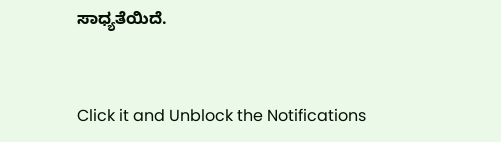ಸಾಧ್ಯತೆಯಿದೆ.


Click it and Unblock the Notifications